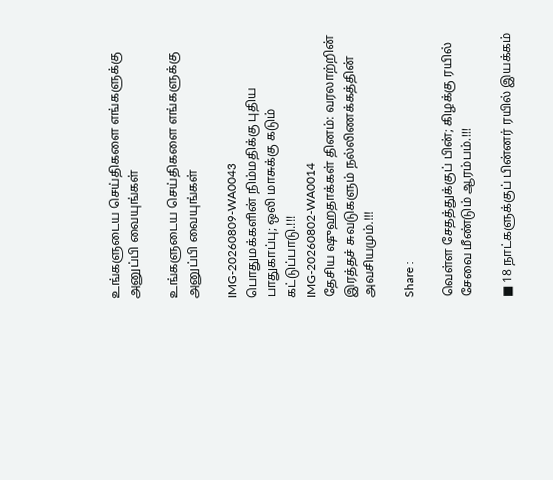உங்களுடைய செய்திகளை எங்களுக்கு அனுப்பி வையுங்கள்

உங்களுடைய செய்திகளை எங்களுக்கு அனுப்பி வையுங்கள்

IMG-20260809-WA0043
பொதுமக்களின் நிம்மதிக்கு புதிய பாதுகாப்பு; ஒலி மாசுக்கு கடும் கட்டுப்பாடு.!!!
IMG-20260802-WA0014
தேசிய ஷுஹதாக்கள் தினம்: வரலாற்றின் இரத்தச் சுவடுகளும் நல்லிணக்கத்தின் அவசியமும்.!!!

Share :

வெள்ள சேதத்துக்குப் பின்; கிழக்கு ரயில் சேவை மீண்டும் ஆரம்பம்.!!!

■ 18 நாட்களுக்குப் பின்னர் ரயில் இயக்கம்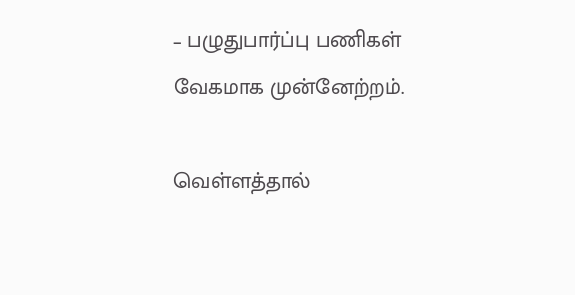– பழுதுபார்ப்பு பணிகள் வேகமாக முன்னேற்றம்.

வெள்ளத்தால்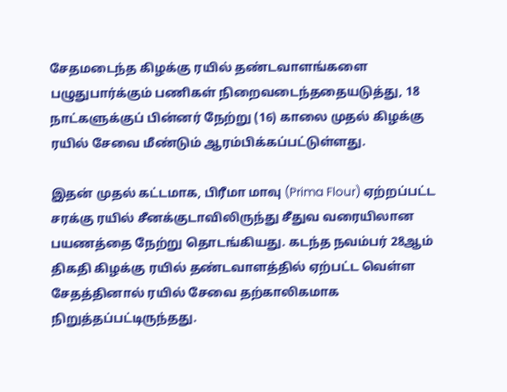சேதமடைந்த கிழக்கு ரயில் தண்டவாளங்களை பழுதுபார்க்கும் பணிகள் நிறைவடைந்ததையடுத்து, 18 நாட்களுக்குப் பின்னர் நேற்று (16) காலை முதல் கிழக்கு ரயில் சேவை மீண்டும் ஆரம்பிக்கப்பட்டுள்ளது.

இதன் முதல் கட்டமாக, பிரீமா மாவு (Prima Flour) ஏற்றப்பட்ட சரக்கு ரயில் சீனக்குடாவிலிருந்து சீதுவ வரையிலான பயணத்தை நேற்று தொடங்கியது. கடந்த நவம்பர் 28ஆம் திகதி கிழக்கு ரயில் தண்டவாளத்தில் ஏற்பட்ட வெள்ள சேதத்தினால் ரயில் சேவை தற்காலிகமாக நிறுத்தப்பட்டிருந்தது.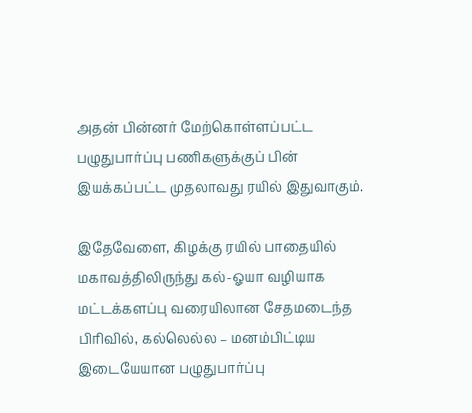அதன் பின்னர் மேற்கொள்ளப்பட்ட பழுதுபார்ப்பு பணிகளுக்குப் பின் இயக்கப்பட்ட முதலாவது ரயில் இதுவாகும்.

இதேவேளை, கிழக்கு ரயில் பாதையில் மகாவத்திலிருந்து கல்-ஓயா வழியாக மட்டக்களப்பு வரையிலான சேதமடைந்த பிரிவில், கல்லெல்ல – மனம்பிட்டிய இடையேயான பழுதுபார்ப்பு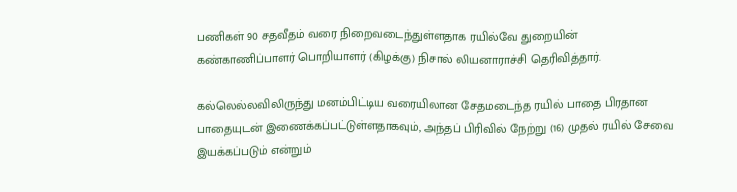பணிகள் 90 சதவீதம் வரை நிறைவடைந்துள்ளதாக ரயில்வே துறையின் கண்காணிப்பாளர் பொறியாளர் (கிழக்கு) நிசால் லியனாராச்சி தெரிவித்தார்.

கல்லெல்லவிலிருந்து மனம்பிட்டிய வரையிலான சேதமடைந்த ரயில் பாதை பிரதான பாதையுடன் இணைக்கப்பட்டுள்ளதாகவும், அந்தப் பிரிவில் நேற்று (16) முதல் ரயில் சேவை இயக்கப்படும் என்றும்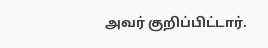அவர் குறிப்பிட்டார்.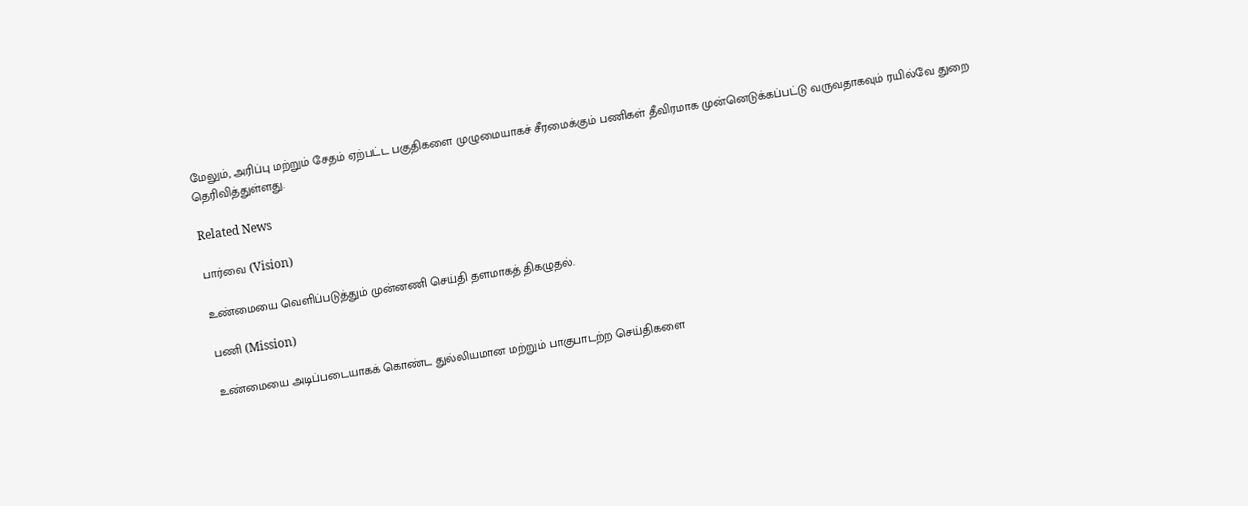மேலும், அரிப்பு மற்றும் சேதம் ஏற்பட்ட பகுதிகளை முழுமையாகச் சீரமைக்கும் பணிகள் தீவிரமாக முன்னெடுக்கப்பட்டு வருவதாகவும் ரயில்வே துறை தெரிவித்துள்ளது.

Related News

பார்வை (Vision)

உண்மையை வெளிப்படுத்தும் முன்னணி செய்தி தளமாகத் திகழுதல்.

பணி (Mission)

உண்மையை அடிப்படையாகக் கொண்ட துல்லியமான மற்றும் பாகுபாடற்ற செய்திகளை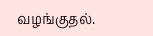வழங்குதல்.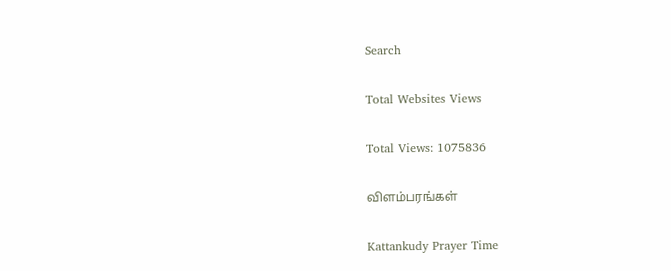Search

Total Websites Views

Total Views: 1075836

விளம்பரங்கள்

Kattankudy Prayer Time